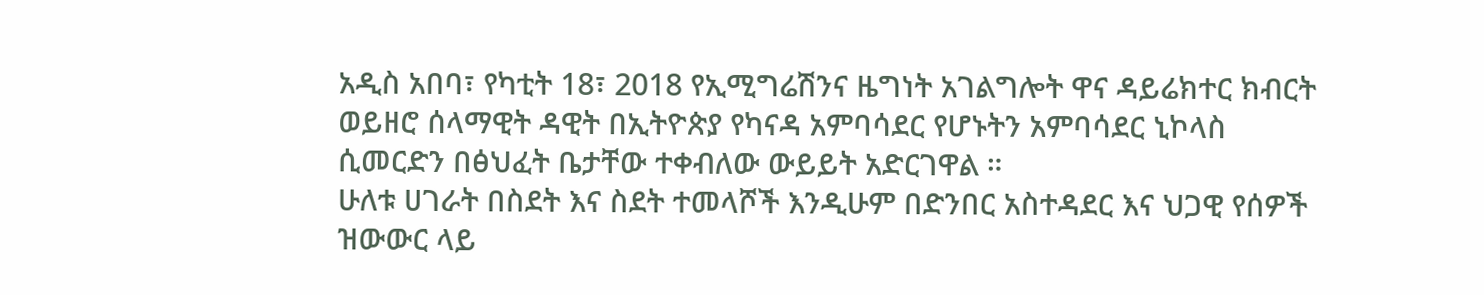አዲስ አበባ፣ የካቲት 18፣ 2018 የኢሚግሬሽንና ዜግነት አገልግሎት ዋና ዳይሬክተር ክብርት ወይዘሮ ሰላማዊት ዳዊት በኢትዮጵያ የካናዳ አምባሳደር የሆኑትን አምባሳደር ኒኮላስ ሲመርድን በፅህፈት ቤታቸው ተቀብለው ውይይት አድርገዋል ።
ሁለቱ ሀገራት በስደት እና ስደት ተመላሾች እንዲሁም በድንበር አስተዳደር እና ህጋዊ የሰዎች ዝውውር ላይ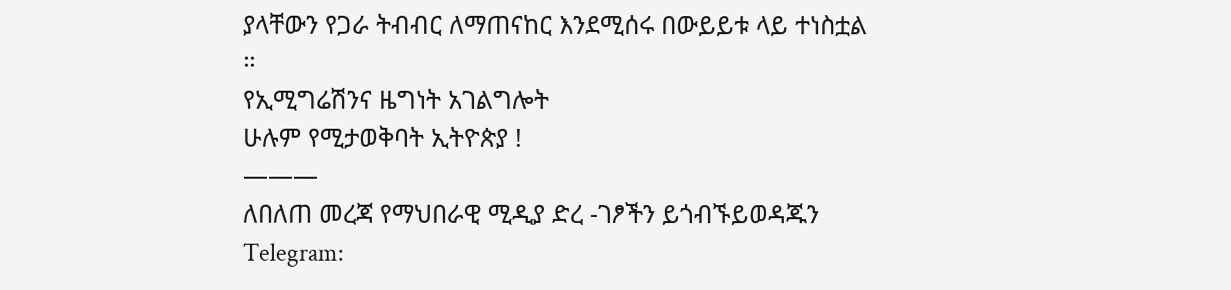ያላቸውን የጋራ ትብብር ለማጠናከር እንደሚሰሩ በውይይቱ ላይ ተነስቷል ።
የኢሚግሬሽንና ዜግነት አገልግሎት
ሁሉም የሚታወቅባት ኢትዮጵያ !
———
ለበለጠ መረጃ የማህበራዊ ሚዲያ ድረ -ገፆችን ይጎብኙይወዳጁን
Telegram: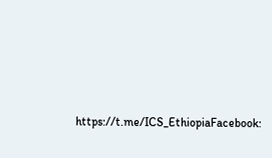https://t.me/ICS_EthiopiaFacebook: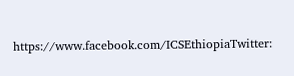https://www.facebook.com/ICSEthiopiaTwitter: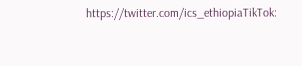https://twitter.com/ics_ethiopiaTikTok: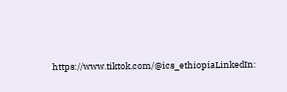https://www.tiktok.com/@ics_ethiopiaLinkedIn: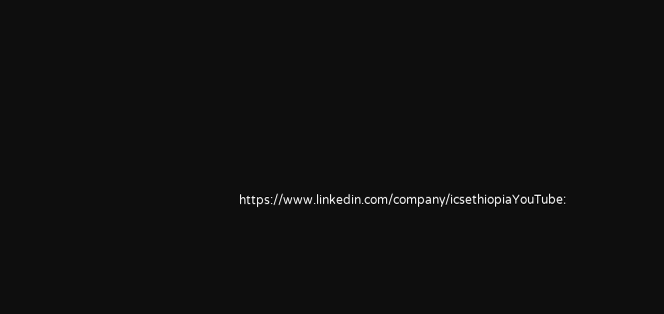https://www.linkedin.com/company/icsethiopiaYouTube: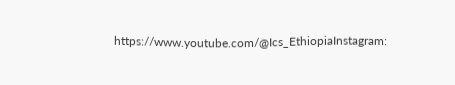https://www.youtube.com/@Ics_EthiopiaInstagram: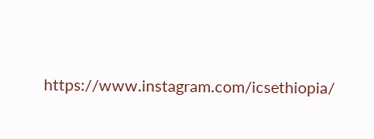https://www.instagram.com/icsethiopia/